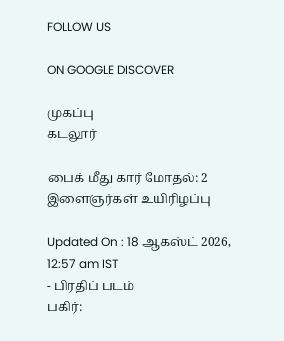FOLLOW US

ON GOOGLE DISCOVER

முகப்பு
கடலூர்

பைக் மீது கார் மோதல்: 2 இளைஞர்கள் உயிரிழப்பு

Updated On : 18 ஆகஸ்ட் 2026, 12:57 am IST
- பிரதிப் படம்
பகிர்: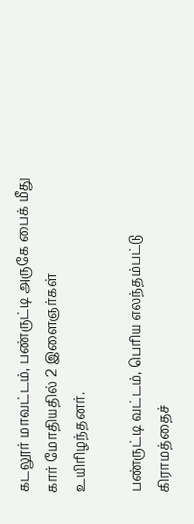கடலூர் மாவட்டம், பண்ருட்டி அருகே பைக் மீது கார் மோதியதில் 2 இளைஞர்கள் உயிரிழந்தனர்.

பண்ருட்டி வட்டம், பெரிய எலந்தம்பட்டு கிராமத்தைச்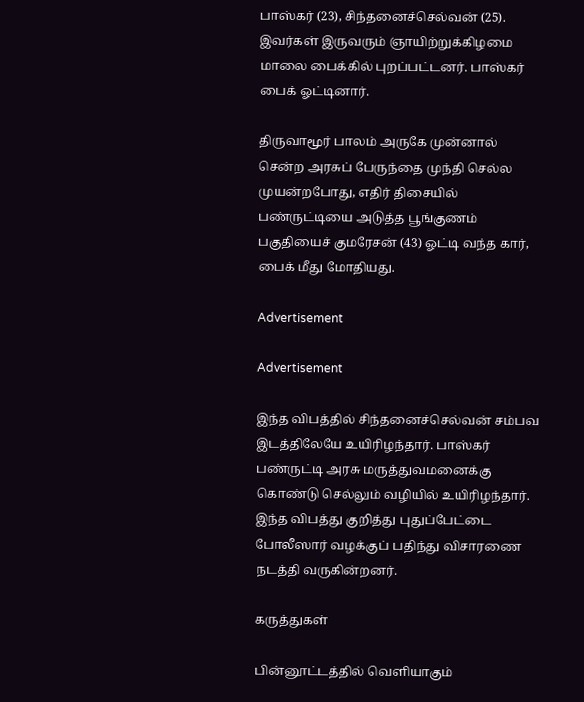பாஸ்கர் (23), சிந்தனைச்செல்வன் (25). இவர்கள் இருவரும் ஞாயிற்றுக்கிழமை மாலை பைக்கில் புறப்பட்டனர். பாஸ்கர் பைக் ஓட்டினார்.

திருவாமூர் பாலம் அருகே முன்னால் சென்ற அரசுப் பேருந்தை முந்தி செல்ல முயன்றபோது, எதிர் திசையில் பண்ருட்டியை அடுத்த பூங்குணம் பகுதியைச் குமரேசன் (43) ஓட்டி வந்த கார், பைக் மீது மோதியது.

Advertisement

Advertisement

இந்த விபத்தில் சிந்தனைச்செல்வன் சம்பவ இடத்திலேயே உயிரிழந்தார். பாஸ்கர் பண்ருட்டி அரசு மருத்துவமனைக்கு கொண்டு செல்லும் வழியில் உயிரிழந்தார். இந்த விபத்து குறித்து புதுப்பேட்டை போலீஸார் வழக்குப் பதிந்து விசாரணை நடத்தி வருகின்றனர்.

கருத்துகள்

பின்னூட்டத்தில் வெளியாகும்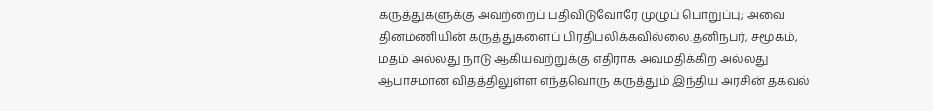கருத்துகளுக்கு அவற்றைப் பதிவிடுவோரே முழுப் பொறுப்பு; அவை தினமணியின் கருத்துகளைப் பிரதிபலிக்கவில்லை.தனிநபர், சமூகம், மதம் அல்லது நாடு ஆகியவற்றுக்கு எதிராக அவமதிக்கிற அல்லது ஆபாசமான விதத்திலுள்ள எந்தவொரு கருத்தும் இந்திய அரசின் தகவல்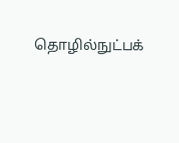தொழில்நுட்பக்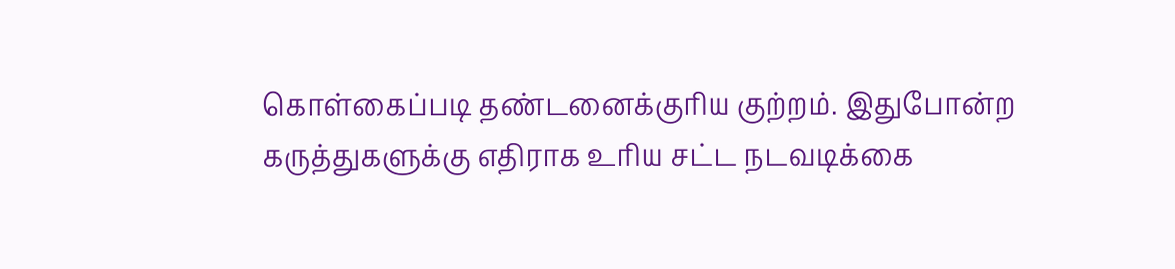கொள்கைப்படி தண்டனைக்குரிய குற்றம். இதுபோன்ற கருத்துகளுக்கு எதிராக உரிய சட்ட நடவடிக்கை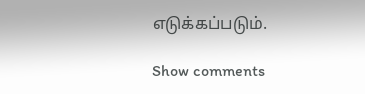எடுக்கப்படும்.

Show comments